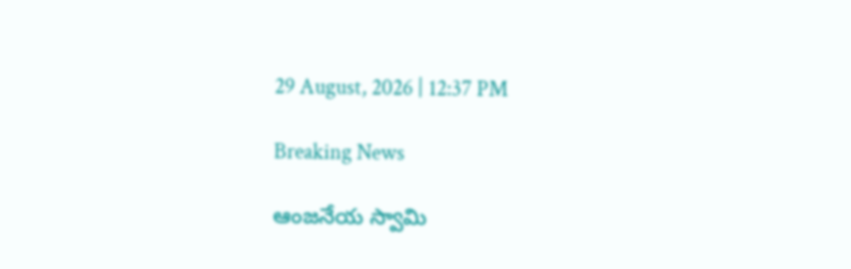29 August, 2026 | 12:37 PM

Breaking News

ఆంజనేయ స్వామి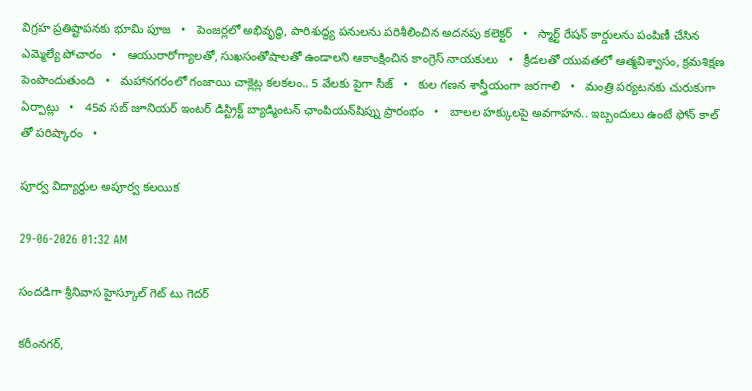విగ్రహ ప్రతిష్టాపనకు భూమి పూజ   •   పెంజర్లలో అభివృద్ధి, పారిశుద్ధ్య పనులను పరిశీలించిన అదనపు కలెక్టర్   •   స్మార్ట్ రేషన్ కార్డులను పంపిణీ చేసిన ఎమ్మెల్యే పోచారం   •   ఆయురారోగ్యాలతో, సుఖసంతోషాలతో ఉండాలని ఆకాంక్షించిన కాంగ్రెస్ నాయకులు   •   క్రీడలతో యువతలో ఆత్మవిశ్వాసం, క్రమశిక్షణ పెంపొందుతుంది   •   మహానగరంలో గంజాయి చాక్లెట్ల కలకలం.. 5 వేలకు పైగా సీజ్   •   కుల గణన శాస్త్రీయంగా జరగాలి   •   మంత్రి పర్యటనకు చురుకుగా ఏర్పాట్లు   •   45వ సబ్ జూనియర్ ఇంటర్ డిస్ట్రిక్ట్ బ్యాడ్మింటన్ ఛాంపియన్‌షిప్ను ప్రారంభం   •   బాలల హక్కులపై అవగాహన.. ఇబ్బందులు ఉంటే ఫోన్ కాల్ తో పరిష్కారం   •

పూర్వ విద్యార్థుల అపూర్వ కలయిక

29-06-2026 01:32 AM

సందడిగా శ్రీనివాస హైస్కూల్ గెట్ టు గెదర్

కరీంనగర్,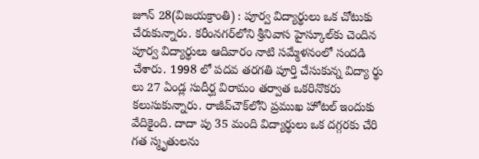జూన్ 28(విజయక్రాంతి) : పూర్వ విద్యార్థులు ఒక చోటుకు చేరుకున్నారు. కరీంనగర్‌లోని శ్రీనివాస హైస్కూల్‌కు చెందిన పూర్వ విద్యార్థులు ఆదివారం నాటి సమ్మేళనంలో సందడి చేశారు. 1998 లో పదవ తరగతి పూర్తి చేసుకున్న విద్యా ర్థు లు 27 ఏండ్ల సుదీర్ఘ విరామం తర్వాత ఒకరినొకరు కలుసుకున్నారు. రాజీవ్‌చౌక్‌లోని ప్రముఖ హోటల్ ఇందుకు వేదికైంది. దాదా పు 35 మంది విద్యార్థులు ఒక దగ్గరకు చేరి గత స్మృతులను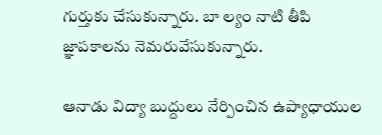గుర్తుకు చేసుకున్నారు. బా ల్యం నాటి తీపి జ్ఞాపకాలను నెమరువేసుకున్నారు.

ఆనాడు విద్యా బుద్దులు నేర్పించిన ఉప్యాధాయుల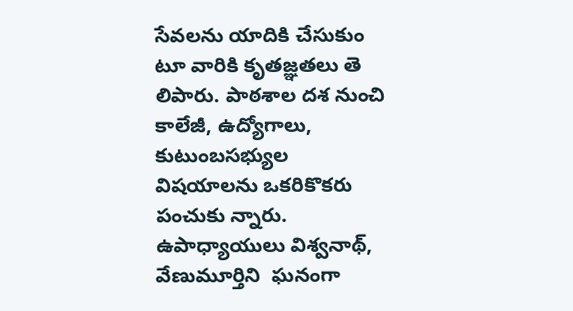సేవలను యాదికి చేసుకుం టూ వారికి కృతజ్ఞతలు తె లిపారు. పాఠశాల దశ నుంచి కాలేజీ, ఉద్యోగాలు, కుటుంబసభ్యుల విషయాలను ఒకరికొకరు పంచుకు న్నారు.  ఉపాధ్యాయులు విశ్వనాథ్, వేణుమూర్తిని  ఘనంగా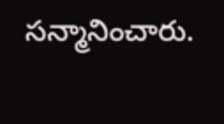సన్మానించారు.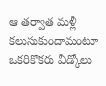ఆ తర్వాత మళ్లీ కలుసుకుందామంటూ ఒకరికొకరు వీడ్కోలు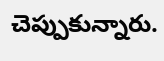చెప్పుకున్నారు.